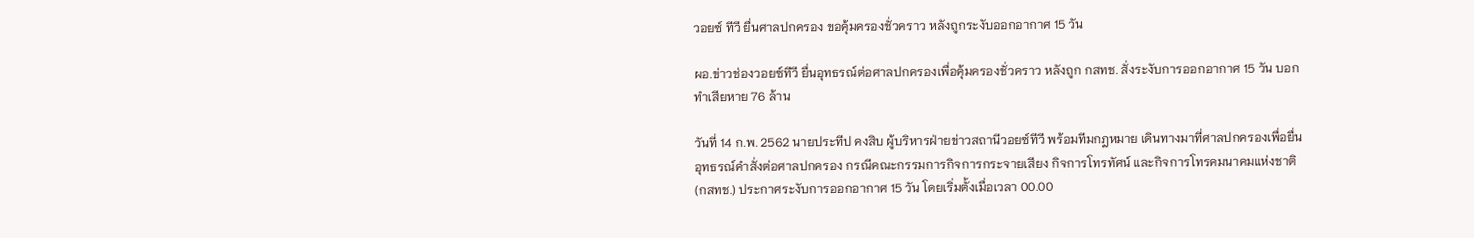วอยซ์ ทีวี ยื่นศาลปกครอง ขอคุ้มครองชั่วคราว หลังถูกระงับออกอากาศ 15 วัน

ผอ.ข่าวช่องวอยซ์ทีวี ยื่นอุทธรณ์ต่อศาลปกครองเพื่อคุ้มครองชั่วคราว หลังถูก กสทช. สั่งระงับการออกอากาศ 15 วัน บอกทำเสียหาย 76 ล้าน

วันที่ 14 ก.พ. 2562 นายประทีป คงสิบ ผู้บริหารฝ่ายข่าวสถานีวอยซ์ทีวี พร้อมทีมกฎหมาย เดินทางมาที่ศาลปกครองเพื่อยื่นอุทธรณ์คำสั่งต่อศาลปกครอง กรณีคณะกรรมการกิจการกระจายเสียง กิจการโทรทัศน์ และกิจการโทรคมนาคมแห่งชาติ (กสทช.) ประกาศระงับการออกอากาศ 15 วัน โดยเริ่มตั้งเมื่อเวลา 00.00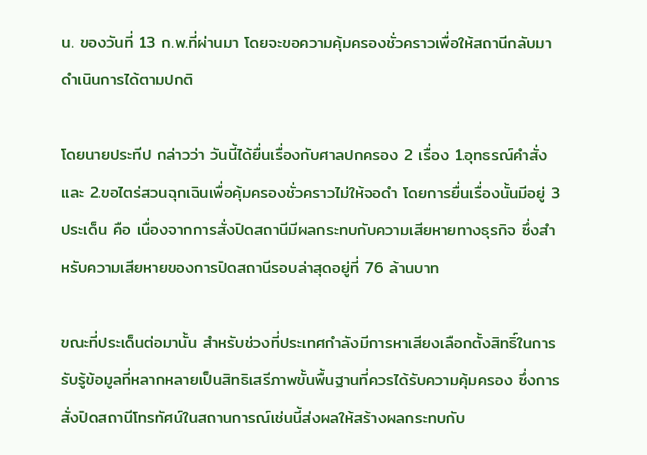น. ของวันที่ 13 ก.พ.ที่ผ่านมา โดยจะขอความคุ้มครองชั่วคราวเพื่อให้สถานีกลับมาดำเนินการได้ตามปกติ

โดยนายประทีป กล่าวว่า วันนี้ได้ยื่นเรื่องกับศาลปกครอง 2 เรื่อง 1.อุทธรณ์คำสั่ง และ 2.ขอไตร่สวนฉุกเฉินเพื่อคุ้มครองชั่วคราวไม่ให้จอดำ โดยการยื่นเรื่องนั้นมีอยู่ 3 ประเด็น คือ เนื่องจากการสั่งปิดสถานีมีผลกระทบกับความเสียหายทางธุรกิจ ซึ่งสำหรับความเสียหายของการปิดสถานีรอบล่าสุดอยู่ที่ 76 ล้านบาท

ขณะที่ประเด็นต่อมานั้น สำหรับช่วงที่ประเทศกำลังมีการหาเสียงเลือกตั้งสิทธิ์ในการรับรู้ข้อมูลที่หลากหลายเป็นสิทธิเสรีภาพขั้นพื้นฐานที่ควรได้รับความคุ้มครอง ซึ่งการสั่งปิดสถานีโทรทัศน์ในสถานการณ์เช่นนี้ส่งผลให้สร้างผลกระทบกับ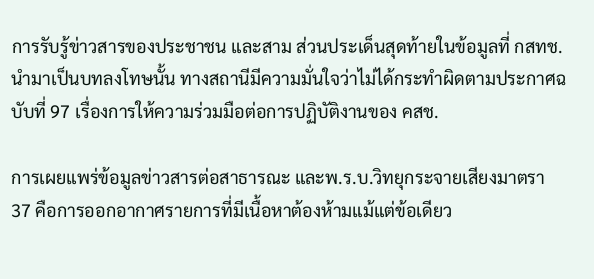การรับรู้ข่าวสารของประชาชน และสาม ส่วนประเด็นสุดท้ายในข้อมูลที่ กสทช. นำมาเป็นบทลงโทษนั้น ทางสถานีมีความมั่นใจว่าไม่ได้กระทำผิดตามประกาศฉบับที่ 97 เรื่องการให้ความร่วมมือต่อการปฏิบัติงานของ คสช.

การเผยแพร่ข้อมูลข่าวสารต่อสาธารณะ และพ.ร.บ.วิทยุกระจายเสียงมาตรา 37 คือการออกอากาศรายการที่มีเนื้อหาต้องห้ามแม้แต่ข้อเดียว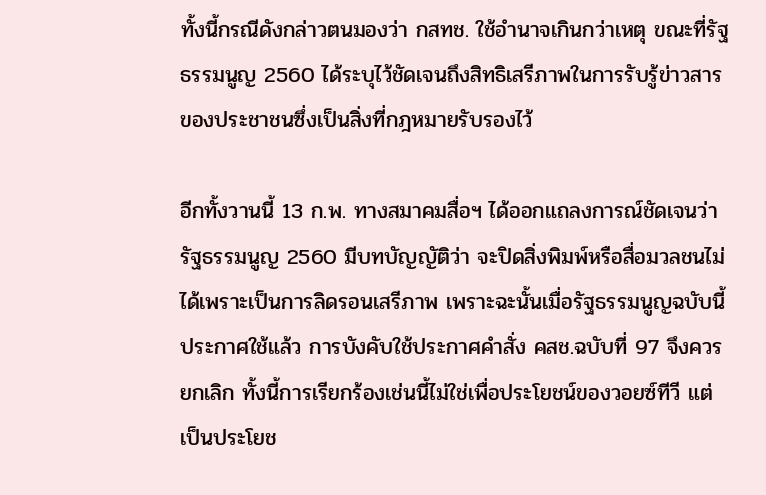ทั้งนี้กรณีดังกล่าวตนมองว่า กสทช. ใช้อำนาจเกินกว่าเหตุ ขณะที่รัฐธรรมนูญ 2560 ได้ระบุไว้ชัดเจนถึงสิทธิเสรีภาพในการรับรู้ข่าวสารของประชาชนซึ่งเป็นสิ่งที่กฎหมายรับรองไว้

อีกทั้งวานนี้ 13 ก.พ. ทางสมาคมสื่อฯ ได้ออกแถลงการณ์ชัดเจนว่ารัฐธรรมนูญ 2560 มีบทบัญญัติว่า จะปิดสิ่งพิมพ์หรือสื่อมวลชนไม่ได้เพราะเป็นการลิดรอนเสรีภาพ เพราะฉะนั้นเมื่อรัฐธรรมนูญฉบับนี้ประกาศใช้แล้ว การบังคับใช้ประกาศคำสั่ง คสช.ฉบับที่ 97 จึงควรยกเลิก ทั้งนี้การเรียกร้องเช่นนี้ไม่ใช่เพื่อประโยชน์ของวอยซ์ทีวี แต่เป็นประโยช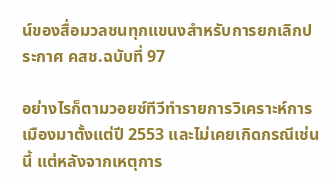น์ของสื่อมวลชนทุกแขนงสำหรับการยกเลิกประกาศ คสช.ฉบับที่ 97

อย่างไรก็ตามวอยซ์ทีวีทำรายการวิเคราะห์การเมืองมาตั้งแต่ปี 2553 และไม่เคยเกิดกรณีเช่นนี้ แต่หลังจากเหตุการ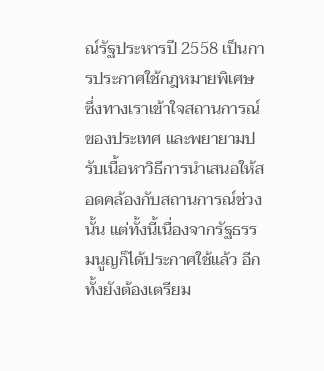ณ์รัฐประหารปี 2558 เป็นการประกาศใช้กฎหมายพิเศษ ซึ่งทางเราเข้าใจสถานการณ์ของประเทศ และพยายามปรับเนื้อหาวิธีการนำเสนอให้สอดคล้องกับสถานการณ์ช่วงนั้น แต่ทั้งนี้เนื่องจากรัฐธรรมนูญก็ได้ประกาศใช้แล้ว อีกทั้งยังต้องเตรียม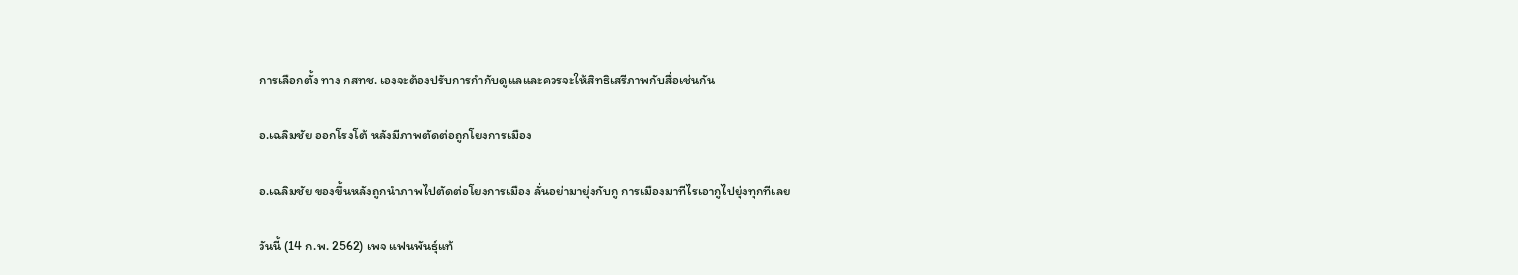การเลือกตั้ง ทาง กสทช. เองจะต้องปรับการกำกับดูแลและควรจะให้สิทธิเสรีภาพกับสื่อเช่นกัน

อ.เฉลิมชัย ออกโรงโต้ หลังมีภาพตัดต่อถูกโยงการเมือง

อ.เฉลิมชัย ของขึ้นหลังถูกนำภาพไปตัดต่อโยงการเมือง ลั่นอย่ามายุ่งกับกู การเมืองมาทีไรเอากูไปยุ่งทุกทีเลย

วันนี้ (14 ก.พ. 2562) เพจ แฟนพันธุ์แท้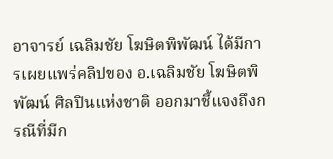อาจารย์ เฉลิมชัย โฆษิตพิพัฒน์ ได้มีการเผยแพร่คลิปของ อ.เฉลิมชัย โฆษิตพิพัฒน์ ศิลปินแห่งชาติ ออกมาชี้แจงถึงกรณีที่มีก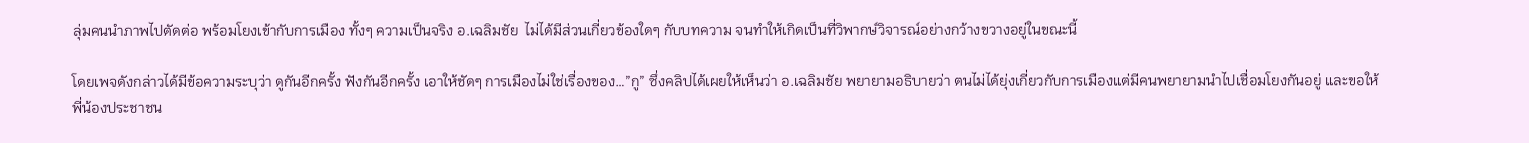ลุ่มคนนำภาพไปตัดต่อ พร้อมโยงเข้ากับการเมือง ทั้งๆ ความเป็นจริง อ.เฉลิมชัย  ไม่ได้มีส่วนเกี่ยวข้องใดๆ กับบทความ จนทำให้เกิดเป็นที่วิพากษ์วิจารณ์อย่างกว้างขวางอยู่ในขณะนี้

โดยเพจดังกล่าวได้มีข้อความระบุว่า ดูกันอีกครั้ง ฟังกันอีกครั้ง เอาให้ชัดๆ การเมืองไม่ใช่เรื่องของ…”กู” ซึ่งคลิปได้เผยให้เห็นว่า อ.เฉลิมชัย พยายามอธิบายว่า ตนไม่ได้ยุ่งเกี่ยวกับการเมืองแต่มีคนพยายามนำไปเชื่อมโยงกันอยู่ และขอให้พี่น้องประชาชน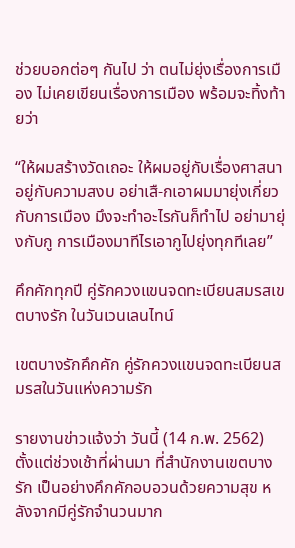ช่วยบอกต่อๆ กันไป ว่า ตนไม่ยุ่งเรื่องการเมือง ไม่เคยเขียนเรื่องการเมือง พร้อมจะทิ้งท้ายว่า

“ให้ผมสร้างวัดเถอะ ให้ผมอยู่กับเรื่องศาสนา อยู่กับความสงบ อย่าเสื-กเอาผมมายุ่งเกี่ยวกับการเมือง มึงจะทำอะไรกันก็ทำไป อย่ามายุ่งกับกู การเมืองมาทีไรเอากูไปยุ่งทุกทีเลย”

คึกคักทุกปี คู่รักควงแขนจดทะเบียนสมรสเขตบางรัก ในวันเวนเลนไทน์

เขตบางรักคึกคัก คู่รักควงแขนจดทะเบียนสมรสในวันแห่งความรัก

รายงานข่าวแจ้งว่า วันนี้ (14 ก.พ. 2562) ตั้งแต่ช่วงเช้าที่ผ่านมา ที่สำนักงานเขตบางรัก เป็นอย่างคึกคักอบอวนด้วยความสุข หลังจากมีคู่รักจำนวนมาก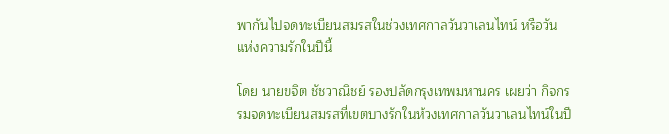พากันไปจดทะเบียนสมรสในช่วงเทศกาลวันวาเลนไทน์ หรือวันแห่งความรักในปีนี้

โดย นายขจิต ชัชวาณิชย์ รองปลัดกรุงเทพมหานคร เผยว่า กิจกรรมจดทะเบียนสมรสที่เขตบางรักในห้วงเทศกาลวันวาเลนไทน์ในปี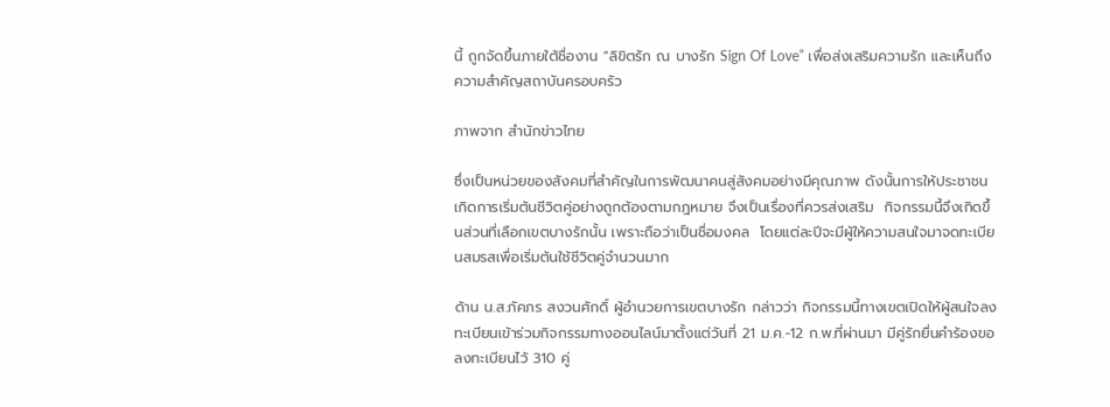นี้ ถูกจัดขึ้นภายใต้ชื่องาน “ลิขิตรัก ณ บางรัก Sign Of Love” เพื่อส่งเสริมความรัก และเห็นถึงความสำคัญสถาบันครอบครัว

ภาพจาก สำนักข่าวไทย

ซึ่งเป็นหน่วยของสังคมที่สำคัญในการพัฒนาคนสู่สังคมอย่างมีคุณภาพ ดังนั้นการให้ประชาชนเกิดการเริ่มต้นชีวิตคู่อย่างถูกต้องตามกฎหมาย จึงเป็นเรื่องที่ควรส่งเสริม  กิจกรรมนี้จึงเกิดขึ้นส่วนที่เลือกเขตบางรักนั้น เพราะถือว่าเป็นชื่อมงคล  โดยแต่ละปีจะมีผู้ให้ความสนใจมาจดทะเบียนสมรสเพื่อเริ่มต้นใช้ชีวิตคู่จำนวนมาก

ด้าน น.ส.ภัคภร สงวนศักดิ์ ผู้อำนวยการเขตบางรัก กล่าวว่า กิจกรรมนี้ทางเขตเปิดให้ผู้สนใจลงทะเบียนเข้าร่วมกิจกรรมทางออนไลน์มาตั้งแต่วันที่ 21 ม.ค.-12 ก.พ.ที่ผ่านมา มีคู่รักยื่นคำร้องขอลงทะเบียนไว้ 310 คู่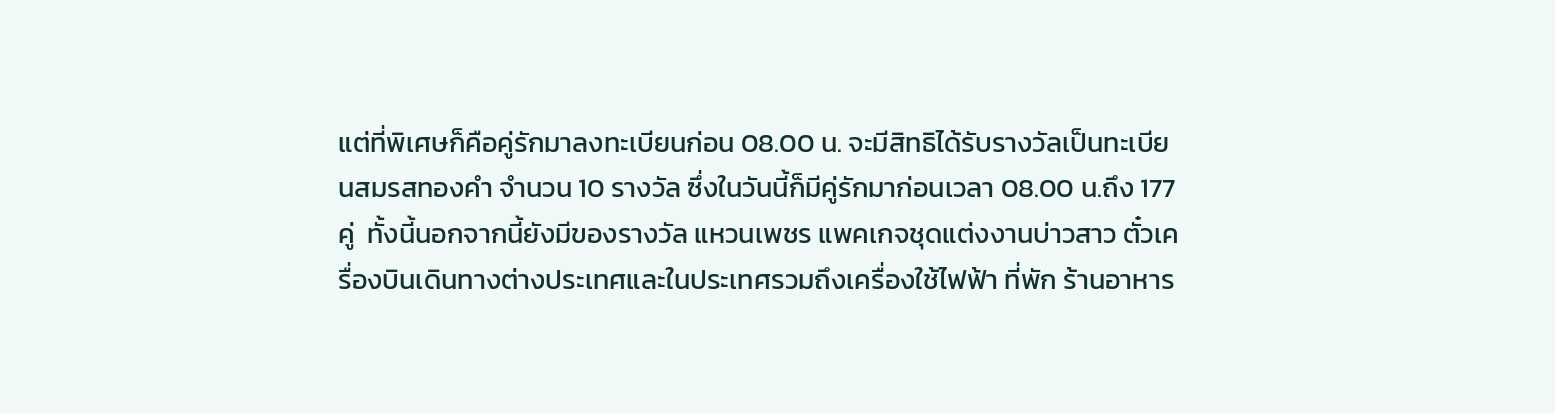แต่ที่พิเศษก็คือคู่รักมาลงทะเบียนก่อน 08.00 น. จะมีสิทธิได้รับรางวัลเป็นทะเบียนสมรสทองคำ จำนวน 10 รางวัล ซึ่งในวันนี้ก็มีคู่รักมาก่อนเวลา 08.00 น.ถึง 177 คู่  ทั้งนี้นอกจากนี้ยังมีของรางวัล แหวนเพชร แพคเกจชุดแต่งงานบ่าวสาว ตั๋วเครื่องบินเดินทางต่างประเทศและในประเทศรวมถึงเครื่องใช้ไฟฟ้า ที่พัก ร้านอาหาร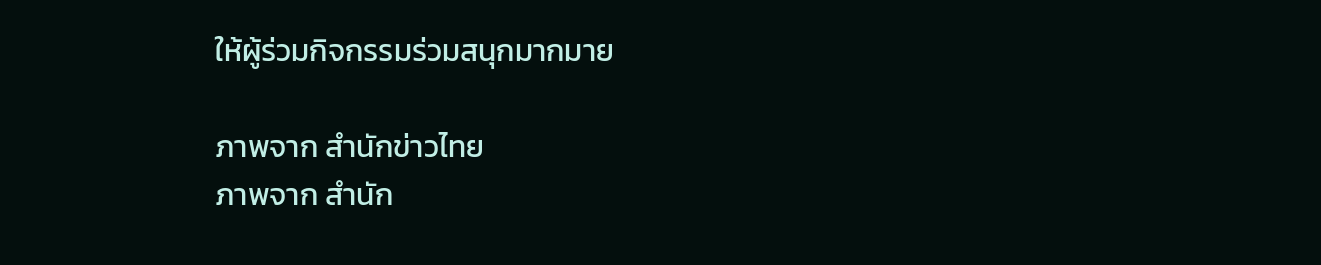ให้ผู้ร่วมกิจกรรมร่วมสนุกมากมาย

ภาพจาก สำนักข่าวไทย
ภาพจาก สำนัก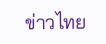ข่าวไทย